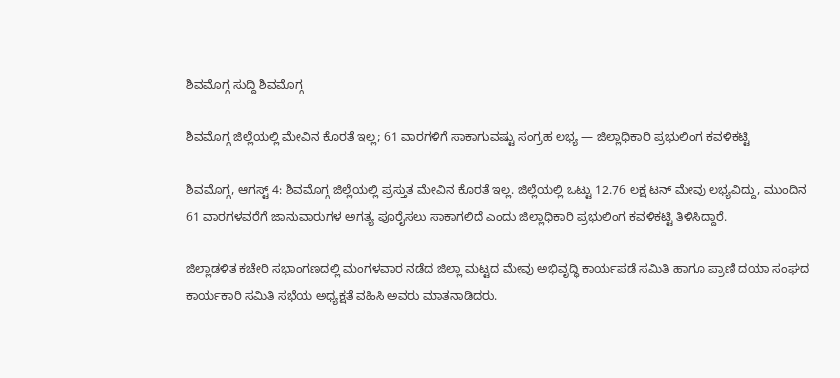ಶಿವಮೊಗ್ಗ ಸುದ್ದಿ ಶಿವಮೊಗ್ಗ

ಶಿವಮೊಗ್ಗ ಜಿಲ್ಲೆಯಲ್ಲಿ ಮೇವಿನ ಕೊರತೆ ಇಲ್ಲ; 61 ವಾರಗಳಿಗೆ ಸಾಕಾಗುವಷ್ಟು ಸಂಗ್ರಹ ಲಭ್ಯ — ಜಿಲ್ಲಾಧಿಕಾರಿ ಪ್ರಭುಲಿಂಗ ಕವಳಿಕಟ್ಟಿ

ಶಿವಮೊಗ್ಗ, ಆಗಸ್ಟ್ 4: ಶಿವಮೊಗ್ಗ ಜಿಲ್ಲೆಯಲ್ಲಿ ಪ್ರಸ್ತುತ ಮೇವಿನ ಕೊರತೆ ಇಲ್ಲ. ಜಿಲ್ಲೆಯಲ್ಲಿ ಒಟ್ಟು 12.76 ಲಕ್ಷ ಟನ್ ಮೇವು ಲಭ್ಯವಿದ್ದು, ಮುಂದಿನ 61 ವಾರಗಳವರೆಗೆ ಜಾನುವಾರುಗಳ ಅಗತ್ಯ ಪೂರೈಸಲು ಸಾಕಾಗಲಿದೆ ಎಂದು ಜಿಲ್ಲಾಧಿಕಾರಿ ಪ್ರಭುಲಿಂಗ ಕವಳಿಕಟ್ಟಿ ತಿಳಿಸಿದ್ದಾರೆ.

ಜಿಲ್ಲಾಡಳಿತ ಕಚೇರಿ ಸಭಾಂಗಣದಲ್ಲಿ ಮಂಗಳವಾರ ನಡೆದ ಜಿಲ್ಲಾ ಮಟ್ಟದ ಮೇವು ಅಭಿವೃದ್ಧಿ ಕಾರ್ಯಪಡೆ ಸಮಿತಿ ಹಾಗೂ ಪ್ರಾಣಿ ದಯಾ ಸಂಘದ ಕಾರ್ಯಕಾರಿ ಸಮಿತಿ ಸಭೆಯ ಅಧ್ಯಕ್ಷತೆ ವಹಿಸಿ ಅವರು ಮಾತನಾಡಿದರು.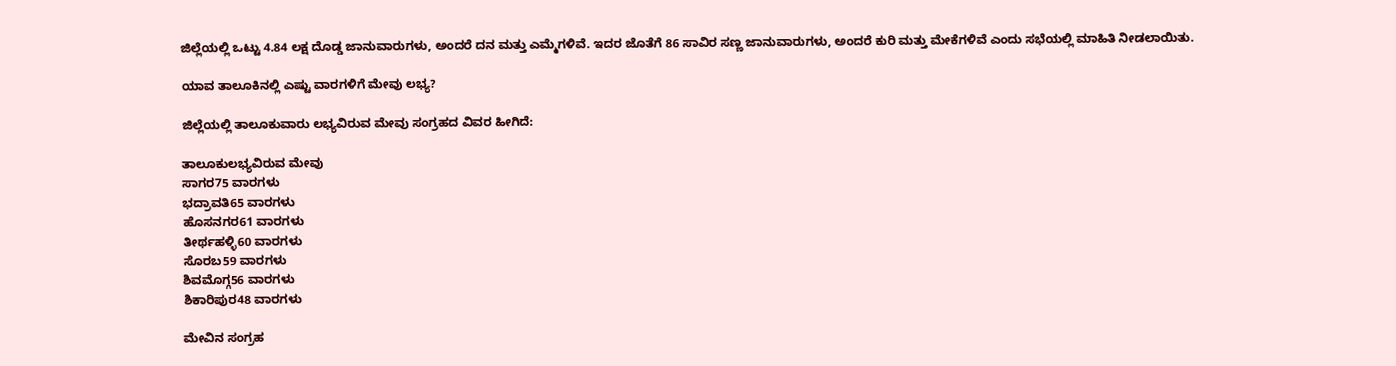ಜಿಲ್ಲೆಯಲ್ಲಿ ಒಟ್ಟು 4.84 ಲಕ್ಷ ದೊಡ್ಡ ಜಾನುವಾರುಗಳು, ಅಂದರೆ ದನ ಮತ್ತು ಎಮ್ಮೆಗಳಿವೆ. ಇದರ ಜೊತೆಗೆ 86 ಸಾವಿರ ಸಣ್ಣ ಜಾನುವಾರುಗಳು, ಅಂದರೆ ಕುರಿ ಮತ್ತು ಮೇಕೆಗಳಿವೆ ಎಂದು ಸಭೆಯಲ್ಲಿ ಮಾಹಿತಿ ನೀಡಲಾಯಿತು.

ಯಾವ ತಾಲೂಕಿನಲ್ಲಿ ಎಷ್ಟು ವಾರಗಳಿಗೆ ಮೇವು ಲಭ್ಯ?

ಜಿಲ್ಲೆಯಲ್ಲಿ ತಾಲೂಕುವಾರು ಲಭ್ಯವಿರುವ ಮೇವು ಸಂಗ್ರಹದ ವಿವರ ಹೀಗಿದೆ:

ತಾಲೂಕುಲಭ್ಯವಿರುವ ಮೇವು
ಸಾಗರ75 ವಾರಗಳು
ಭದ್ರಾವತಿ65 ವಾರಗಳು
ಹೊಸನಗರ61 ವಾರಗಳು
ತೀರ್ಥಹಳ್ಳಿ60 ವಾರಗಳು
ಸೊರಬ59 ವಾರಗಳು
ಶಿವಮೊಗ್ಗ56 ವಾರಗಳು
ಶಿಕಾರಿಪುರ48 ವಾರಗಳು

ಮೇವಿನ ಸಂಗ್ರಹ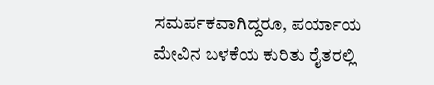ಸಮರ್ಪಕವಾಗಿದ್ದರೂ, ಪರ್ಯಾಯ ಮೇವಿನ ಬಳಕೆಯ ಕುರಿತು ರೈತರಲ್ಲಿ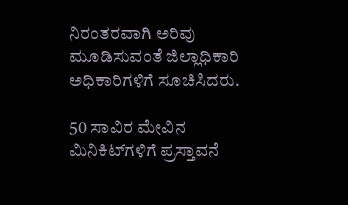ನಿರಂತರವಾಗಿ ಅರಿವು ಮೂಡಿಸುವಂತೆ ಜಿಲ್ಲಾಧಿಕಾರಿ ಅಧಿಕಾರಿಗಳಿಗೆ ಸೂಚಿಸಿದರು.

50 ಸಾವಿರ ಮೇವಿನ ಮಿನಿಕಿಟ್‌ಗಳಿಗೆ ಪ್ರಸ್ತಾವನೆ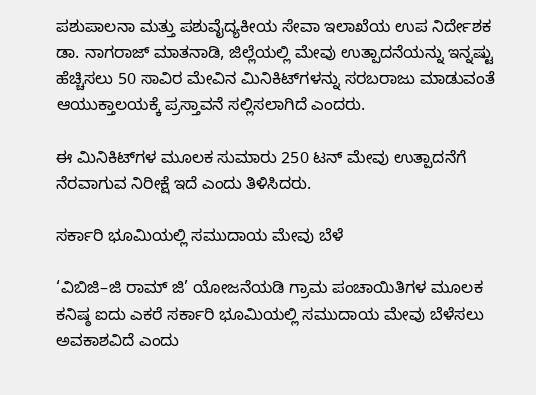ಪಶುಪಾಲನಾ ಮತ್ತು ಪಶುವೈದ್ಯಕೀಯ ಸೇವಾ ಇಲಾಖೆಯ ಉಪ ನಿರ್ದೇಶಕ ಡಾ. ನಾಗರಾಜ್ ಮಾತನಾಡಿ, ಜಿಲ್ಲೆಯಲ್ಲಿ ಮೇವು ಉತ್ಪಾದನೆಯನ್ನು ಇನ್ನಷ್ಟು ಹೆಚ್ಚಿಸಲು 50 ಸಾವಿರ ಮೇವಿನ ಮಿನಿಕಿಟ್‌ಗಳನ್ನು ಸರಬರಾಜು ಮಾಡುವಂತೆ ಆಯುಕ್ತಾಲಯಕ್ಕೆ ಪ್ರಸ್ತಾವನೆ ಸಲ್ಲಿಸಲಾಗಿದೆ ಎಂದರು.

ಈ ಮಿನಿಕಿಟ್‌ಗಳ ಮೂಲಕ ಸುಮಾರು 250 ಟನ್ ಮೇವು ಉತ್ಪಾದನೆಗೆ ನೆರವಾಗುವ ನಿರೀಕ್ಷೆ ಇದೆ ಎಂದು ತಿಳಿಸಿದರು.

ಸರ್ಕಾರಿ ಭೂಮಿಯಲ್ಲಿ ಸಮುದಾಯ ಮೇವು ಬೆಳೆ

‘ವಿಬಿಜಿ–ಜಿ ರಾಮ್ ಜಿ’ ಯೋಜನೆಯಡಿ ಗ್ರಾಮ ಪಂಚಾಯಿತಿಗಳ ಮೂಲಕ ಕನಿಷ್ಠ ಐದು ಎಕರೆ ಸರ್ಕಾರಿ ಭೂಮಿಯಲ್ಲಿ ಸಮುದಾಯ ಮೇವು ಬೆಳೆಸಲು ಅವಕಾಶವಿದೆ ಎಂದು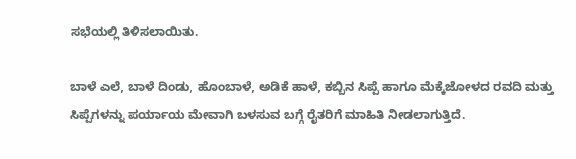ಸಭೆಯಲ್ಲಿ ತಿಳಿಸಲಾಯಿತು.

ಬಾಳೆ ಎಲೆ, ಬಾಳೆ ದಿಂಡು, ಹೊಂಬಾಳೆ, ಅಡಿಕೆ ಹಾಳೆ, ಕಬ್ಬಿನ ಸಿಪ್ಪೆ ಹಾಗೂ ಮೆಕ್ಕೆಜೋಳದ ರವದಿ ಮತ್ತು ಸಿಪ್ಪೆಗಳನ್ನು ಪರ್ಯಾಯ ಮೇವಾಗಿ ಬಳಸುವ ಬಗ್ಗೆ ರೈತರಿಗೆ ಮಾಹಿತಿ ನೀಡಲಾಗುತ್ತಿದೆ.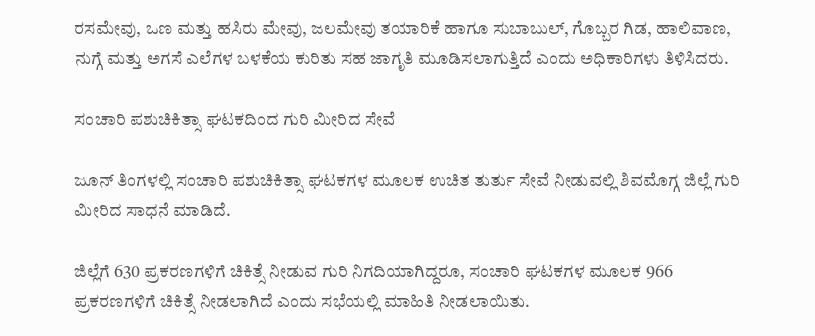ರಸಮೇವು, ಒಣ ಮತ್ತು ಹಸಿರು ಮೇವು, ಜಲಮೇವು ತಯಾರಿಕೆ ಹಾಗೂ ಸುಬಾಬುಲ್, ಗೊಬ್ಬರ ಗಿಡ, ಹಾಲಿವಾಣ, ನುಗ್ಗೆ ಮತ್ತು ಅಗಸೆ ಎಲೆಗಳ ಬಳಕೆಯ ಕುರಿತು ಸಹ ಜಾಗೃತಿ ಮೂಡಿಸಲಾಗುತ್ತಿದೆ ಎಂದು ಅಧಿಕಾರಿಗಳು ತಿಳಿಸಿದರು.

ಸಂಚಾರಿ ಪಶುಚಿಕಿತ್ಸಾ ಘಟಕದಿಂದ ಗುರಿ ಮೀರಿದ ಸೇವೆ

ಜೂನ್ ತಿಂಗಳಲ್ಲಿ ಸಂಚಾರಿ ಪಶುಚಿಕಿತ್ಸಾ ಘಟಕಗಳ ಮೂಲಕ ಉಚಿತ ತುರ್ತು ಸೇವೆ ನೀಡುವಲ್ಲಿ ಶಿವಮೊಗ್ಗ ಜಿಲ್ಲೆ ಗುರಿ ಮೀರಿದ ಸಾಧನೆ ಮಾಡಿದೆ.

ಜಿಲ್ಲೆಗೆ 630 ಪ್ರಕರಣಗಳಿಗೆ ಚಿಕಿತ್ಸೆ ನೀಡುವ ಗುರಿ ನಿಗದಿಯಾಗಿದ್ದರೂ, ಸಂಚಾರಿ ಘಟಕಗಳ ಮೂಲಕ 966 ಪ್ರಕರಣಗಳಿಗೆ ಚಿಕಿತ್ಸೆ ನೀಡಲಾಗಿದೆ ಎಂದು ಸಭೆಯಲ್ಲಿ ಮಾಹಿತಿ ನೀಡಲಾಯಿತು.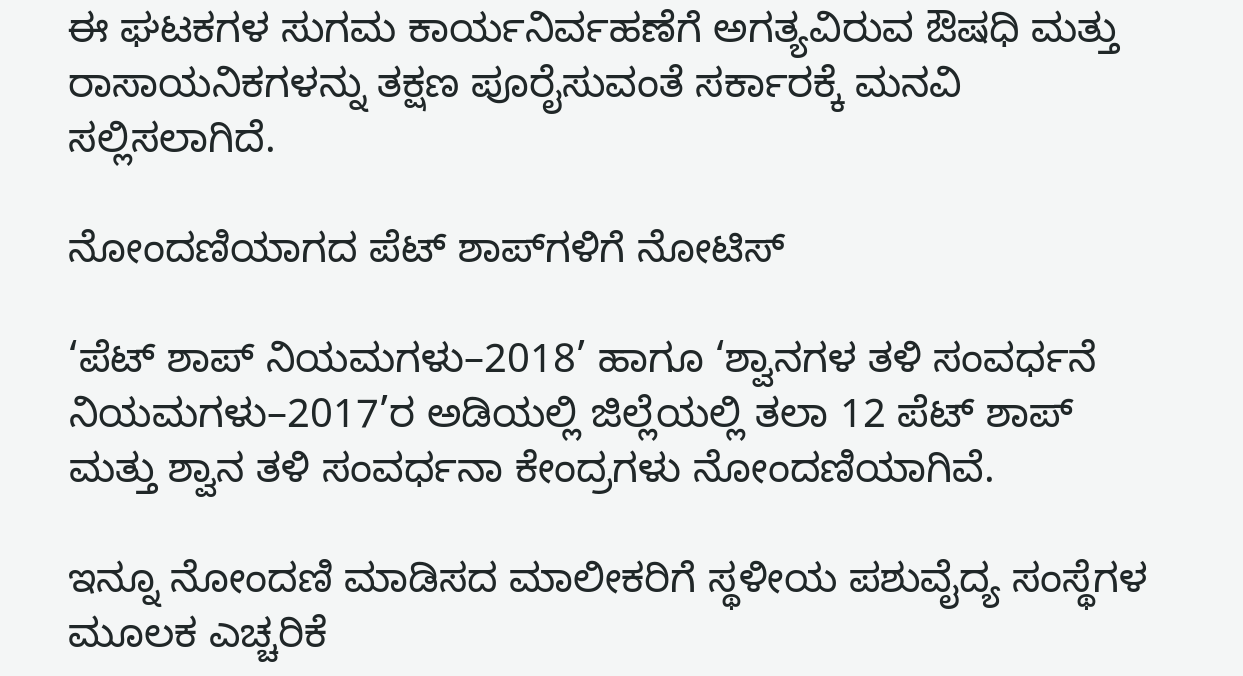ಈ ಘಟಕಗಳ ಸುಗಮ ಕಾರ್ಯನಿರ್ವಹಣೆಗೆ ಅಗತ್ಯವಿರುವ ಔಷಧಿ ಮತ್ತು ರಾಸಾಯನಿಕಗಳನ್ನು ತಕ್ಷಣ ಪೂರೈಸುವಂತೆ ಸರ್ಕಾರಕ್ಕೆ ಮನವಿ ಸಲ್ಲಿಸಲಾಗಿದೆ.

ನೋಂದಣಿಯಾಗದ ಪೆಟ್ ಶಾಪ್‌ಗಳಿಗೆ ನೋಟಿಸ್

‘ಪೆಟ್ ಶಾಪ್ ನಿಯಮಗಳು–2018’ ಹಾಗೂ ‘ಶ್ವಾನಗಳ ತಳಿ ಸಂವರ್ಧನೆ ನಿಯಮಗಳು–2017’ರ ಅಡಿಯಲ್ಲಿ ಜಿಲ್ಲೆಯಲ್ಲಿ ತಲಾ 12 ಪೆಟ್ ಶಾಪ್ ಮತ್ತು ಶ್ವಾನ ತಳಿ ಸಂವರ್ಧನಾ ಕೇಂದ್ರಗಳು ನೋಂದಣಿಯಾಗಿವೆ.

ಇನ್ನೂ ನೋಂದಣಿ ಮಾಡಿಸದ ಮಾಲೀಕರಿಗೆ ಸ್ಥಳೀಯ ಪಶುವೈದ್ಯ ಸಂಸ್ಥೆಗಳ ಮೂಲಕ ಎಚ್ಚರಿಕೆ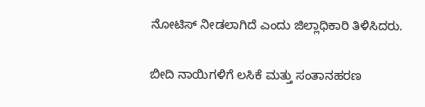ನೋಟಿಸ್ ನೀಡಲಾಗಿದೆ ಎಂದು ಜಿಲ್ಲಾಧಿಕಾರಿ ತಿಳಿಸಿದರು.

ಬೀದಿ ನಾಯಿಗಳಿಗೆ ಲಸಿಕೆ ಮತ್ತು ಸಂತಾನಹರಣ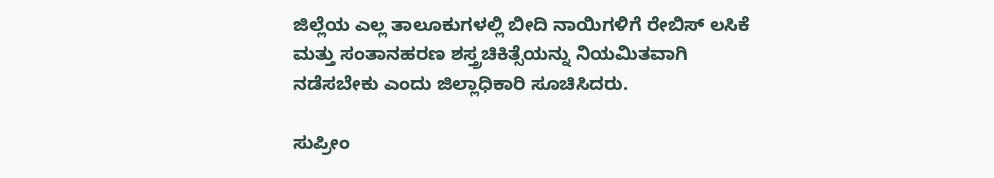ಜಿಲ್ಲೆಯ ಎಲ್ಲ ತಾಲೂಕುಗಳಲ್ಲಿ ಬೀದಿ ನಾಯಿಗಳಿಗೆ ರೇಬಿಸ್ ಲಸಿಕೆ ಮತ್ತು ಸಂತಾನಹರಣ ಶಸ್ತ್ರಚಿಕಿತ್ಸೆಯನ್ನು ನಿಯಮಿತವಾಗಿ ನಡೆಸಬೇಕು ಎಂದು ಜಿಲ್ಲಾಧಿಕಾರಿ ಸೂಚಿಸಿದರು.

ಸುಪ್ರೀಂ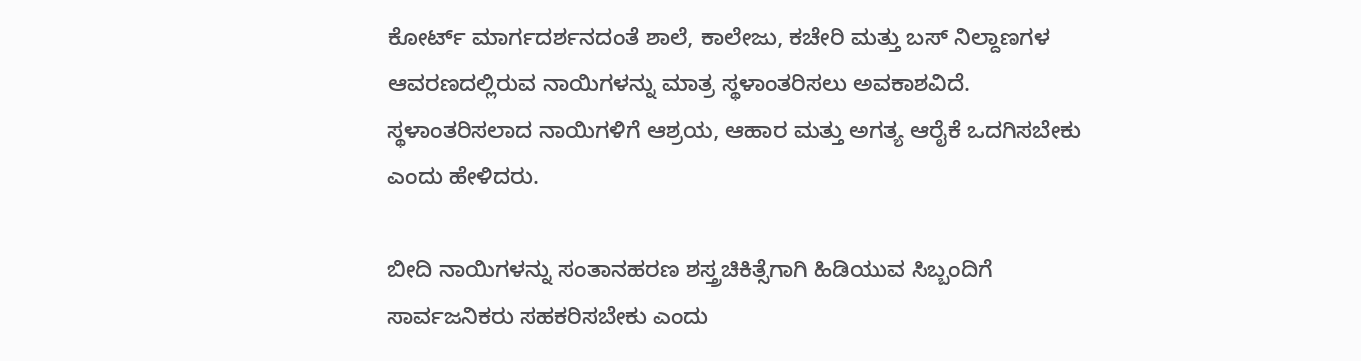ಕೋರ್ಟ್ ಮಾರ್ಗದರ್ಶನದಂತೆ ಶಾಲೆ, ಕಾಲೇಜು, ಕಚೇರಿ ಮತ್ತು ಬಸ್ ನಿಲ್ದಾಣಗಳ ಆವರಣದಲ್ಲಿರುವ ನಾಯಿಗಳನ್ನು ಮಾತ್ರ ಸ್ಥಳಾಂತರಿಸಲು ಅವಕಾಶವಿದೆ. ಸ್ಥಳಾಂತರಿಸಲಾದ ನಾಯಿಗಳಿಗೆ ಆಶ್ರಯ, ಆಹಾರ ಮತ್ತು ಅಗತ್ಯ ಆರೈಕೆ ಒದಗಿಸಬೇಕು ಎಂದು ಹೇಳಿದರು.

ಬೀದಿ ನಾಯಿಗಳನ್ನು ಸಂತಾನಹರಣ ಶಸ್ತ್ರಚಿಕಿತ್ಸೆಗಾಗಿ ಹಿಡಿಯುವ ಸಿಬ್ಬಂದಿಗೆ ಸಾರ್ವಜನಿಕರು ಸಹಕರಿಸಬೇಕು ಎಂದು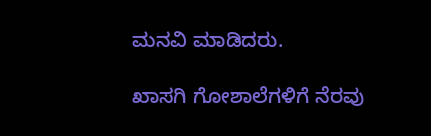ಮನವಿ ಮಾಡಿದರು.

ಖಾಸಗಿ ಗೋಶಾಲೆಗಳಿಗೆ ನೆರವು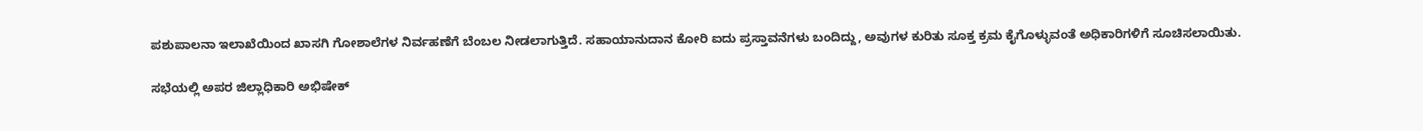ಪಶುಪಾಲನಾ ಇಲಾಖೆಯಿಂದ ಖಾಸಗಿ ಗೋಶಾಲೆಗಳ ನಿರ್ವಹಣೆಗೆ ಬೆಂಬಲ ನೀಡಲಾಗುತ್ತಿದೆ. ಸಹಾಯಾನುದಾನ ಕೋರಿ ಐದು ಪ್ರಸ್ತಾವನೆಗಳು ಬಂದಿದ್ದು, ಅವುಗಳ ಕುರಿತು ಸೂಕ್ತ ಕ್ರಮ ಕೈಗೊಳ್ಳುವಂತೆ ಅಧಿಕಾರಿಗಳಿಗೆ ಸೂಚಿಸಲಾಯಿತು.

ಸಭೆಯಲ್ಲಿ ಅಪರ ಜಿಲ್ಲಾಧಿಕಾರಿ ಅಭಿಷೇಕ್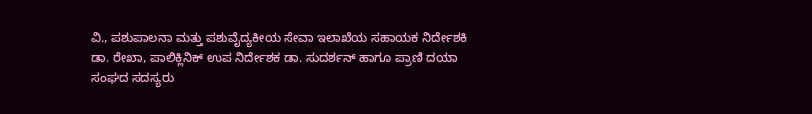ವಿ., ಪಶುಪಾಲನಾ ಮತ್ತು ಪಶುವೈದ್ಯಕೀಯ ಸೇವಾ ಇಲಾಖೆಯ ಸಹಾಯಕ ನಿರ್ದೇಶಕಿ ಡಾ. ರೇಖಾ, ಪಾಲಿಕ್ಲಿನಿಕ್ ಉಪ ನಿರ್ದೇಶಕ ಡಾ. ಸುದರ್ಶನ್ ಹಾಗೂ ಪ್ರಾಣಿ ದಯಾ ಸಂಘದ ಸದಸ್ಯರು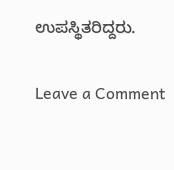ಉಪಸ್ಥಿತರಿದ್ದರು.

Leave a Comment